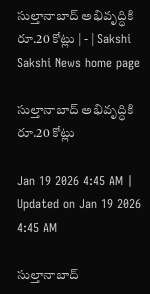సుల్తానాబాద్‌ అభివృద్ధికి రూ.20 కోట్లు | - | Sakshi
Sakshi News home page

సుల్తానాబాద్‌ అభివృద్ధికి రూ.20 కోట్లు

Jan 19 2026 4:45 AM | Updated on Jan 19 2026 4:45 AM

సుల్తానాబాద్‌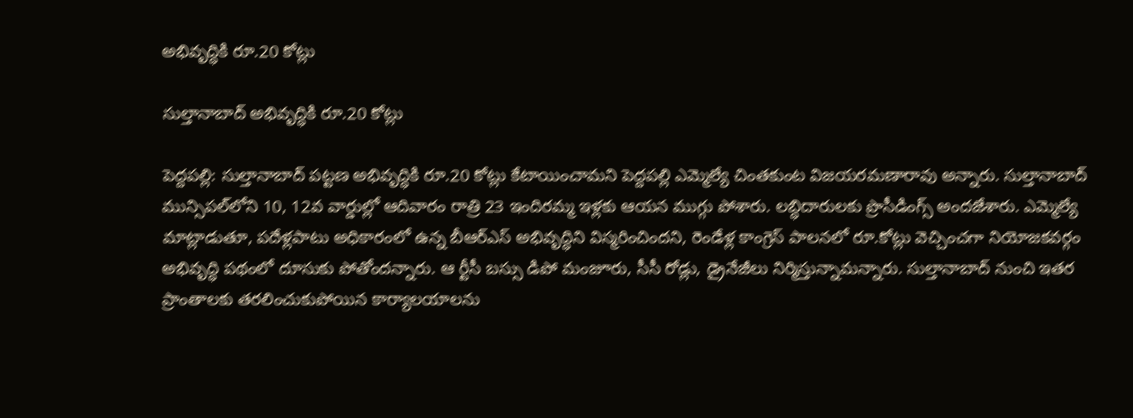అభివృద్ధికి రూ.20 కోట్లు

సుల్తానాబాద్‌ అభివృద్ధికి రూ.20 కోట్లు

పెద్దపల్లి: సుల్తానాబాద్‌ పట్టణ అభివృద్ధికి రూ.20 కోట్లు కేటాయించామని పెద్దపల్లి ఎమ్మెల్యే చింతకుంట విజయరమణారావు అన్నారు. సుల్తానాబాద్‌ మున్సిపల్‌లోని 10, 12వ వార్డుల్లో ఆదివారం రాత్రి 23 ఇందిరమ్మ ఇళ్లకు ఆయన ముగ్గు పోశారు. లబ్ధిదారులకు ప్రొసీడింగ్స్‌ అందజేశారు. ఎమ్మెల్యే మాట్లాడుతూ, పదేళ్లపాటు అధికారంలో ఉన్న బీఆర్‌ఎస్‌ అభివృద్ధిని విస్మరించిందని, రెండేళ్ల కాంగ్రెస్‌ పాలనలో రూ.కోట్లు వెచ్చించగా నియోజకవర్గం అభివృద్ధి పథంలో దూసుకు పోతోందన్నారు. ఆ ర్టీసీ బస్సు డిపో మంజూరు, సీసీ రోడ్లు, డ్రైనేజీలు నిర్మిస్తున్నామన్నారు. సుల్తానాబాద్‌ నుంచి ఇతర ప్రాంతాలకు తరలించుకుపోయిన కార్యాలయాలను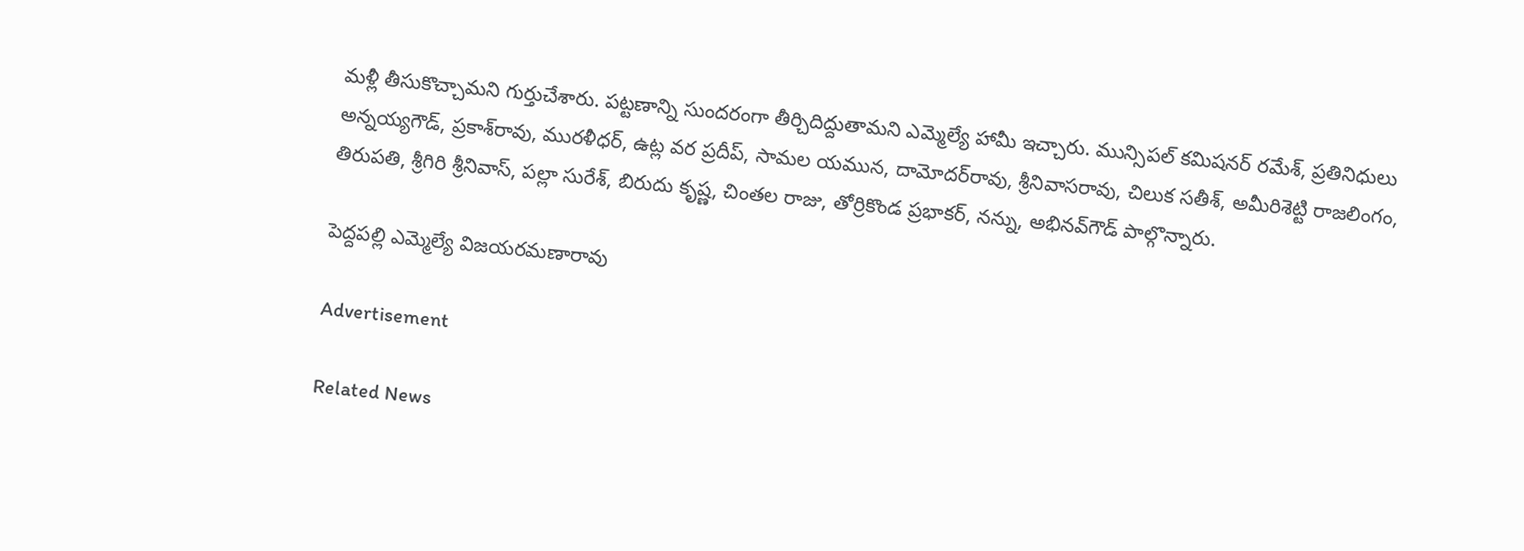మళ్లీ తీసుకొచ్చామని గుర్తుచేశారు. పట్టణాన్ని సుందరంగా తీర్చిదిద్దుతామని ఎమ్మెల్యే హామీ ఇచ్చారు. మున్సిపల్‌ కమిషనర్‌ రమేశ్‌, ప్రతినిధులు అన్నయ్యగౌడ్‌, ప్రకాశ్‌రావు, మురళీధర్‌, ఉట్ల వర ప్రదీప్‌, సామల యమున, దామోదర్‌రావు, శ్రీనివాసరావు, చిలుక సతీశ్‌, అమీరిశెట్టి రాజలింగం, తిరుపతి, శ్రీగిరి శ్రీనివాస్‌, పల్లా సురేశ్‌, బిరుదు కృష్ణ, చింతల రాజు, తోర్రికొండ ప్రభాకర్‌, నన్ను, అభినవ్‌గౌడ్‌ పాల్గొన్నారు.

పెద్దపల్లి ఎమ్మెల్యే విజయరమణారావు

Advertisement

Related News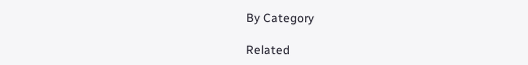By Category

Related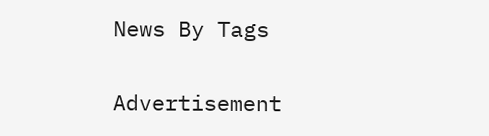News By Tags

Advertisement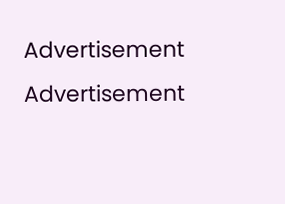Advertisement
Advertisement